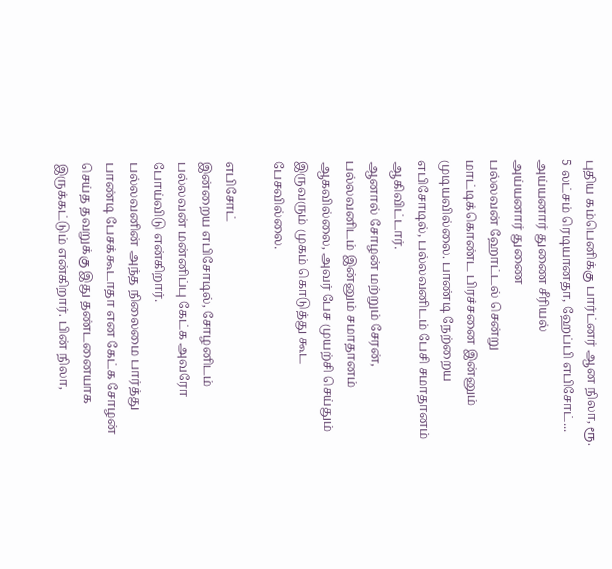புதிய கம்பெனிக்கு பார்ட்னர் ஆன நிலா, ரூ. 5 லட்சம் ரெடியானதா, ஹேப்பி எபிசோட்... அய்யனார் துணை சீரியல்
அய்யனார் துணை
பல்லவன் ஹோட்டல் சென்று மாட்டிக்கொண்ட பிரச்சனை இன்னும் முடியவில்லை. பாண்டி நேற்றைய எபிசோடில், பல்லவனிடம் பேசி சமாதானம் ஆகிவிட்டார்.
ஆனால் சோழன் மற்றும் சேரன், பல்லவனிடம் இன்னும் சமாதானம் ஆகவில்லை, அவர் பேச முயற்சி செய்தும் இருவரும் முகம் கொடுத்து கூட பேசவில்லை.

எபிசோட்
இன்றைய எபிசோடில், சோழனிடம் பல்லவன் மன்னிப்பு கேட்க அவரோ போய்விடு என்கிறார்.
பல்லவனின் அந்த நிலைமை பார்த்து பாண்டி பேசக்கூடாதா என கேட்க சோழன் செய்த தவறுக்கு இது தண்டனையாக இருக்கட்டும் என்கிறார். பின் நிலா,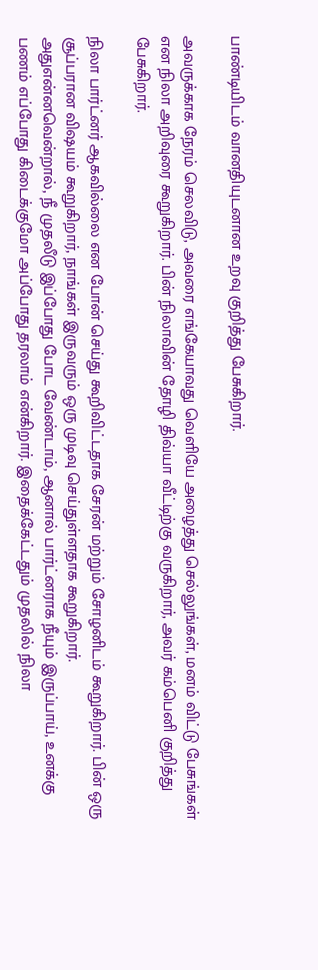பாண்டியிடம் வானதியுடனான உறவு குறித்து பேசுகிறார்.

அவருக்காக நேரம் செலவிடு, அவரை எங்கேயாவது வெளியே அழைத்து செல்லுங்கள், மனம் விட்டு பேசுங்கள் என நிலா அறிவுரை கூறுகிறார். பின் நிலாவின் தோழி திவ்யா வீட்டிற்கு வருகிறார், அவர் கம்பெனி குறித்து பேசுகிறார்.

நிலா பார்ட்னர் ஆகவில்லை என போன் செய்து கூறிவிட்டதாக சேரன் மற்றும் சோழனிடம் கூறுகிறார். பின் ஒரு சூப்பரான விஷயம் கூறுகிறார், நாங்கள் இருவரும் ஒரு முடிவு செய்துள்ளதாக கூறுகிறார்.
அதுஎன்னவென்றால், நீ முதலீடு இப்போது போட வேண்டாம், ஆனால் பார்ட்னராக நீயும் இருப்பாய், உனக்கு பணம் எப்போது கிடைக்குமோ அப்போது தரலாம் என்கிறார். இதைக்கேட்டதும் முதலில் நிலா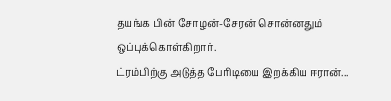தயங்க பின் சோழன்-சேரன் சொன்னதும் ஒப்புக்கொள்கிறார்.
ட்ரம்பிற்கு அடுத்த பேரிடியை இறக்கிய ஈரான்...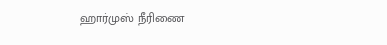ஹார்முஸ் நீரிணை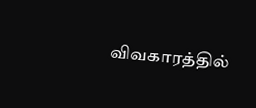விவகாரத்தில்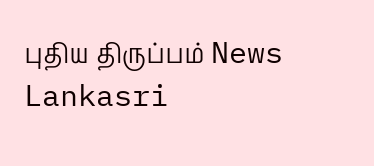புதிய திருப்பம் News Lankasri